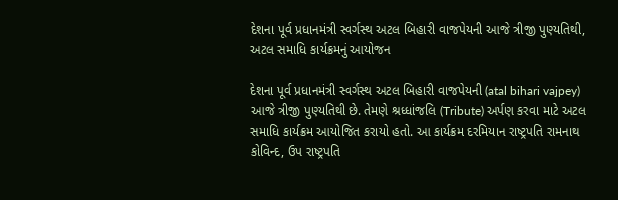દેશના પૂર્વ પ્રધાનમંત્રી સ્વર્ગસ્થ અટલ બિહારી વાજપેયની આજે ત્રીજી પુણ્યતિથી, અટલ સમાધિ કાર્યક્રમનું આયોજન

દેશના પૂર્વ પ્રધાનમંત્રી સ્વર્ગસ્થ અટલ બિહારી વાજપેયની (atal bihari vajpey) આજે ત્રીજી પુણ્યતિથી છે. તેમણે શ્રધ્ધાંજલિ (Tribute) અર્પણ કરવા માટે અટલ સમાધિ કાર્યક્રમ આયોજિત કરાયો હતો. આ કાર્યક્રમ દરમિયાન રાષ્ટ્રપતિ રામનાથ કોવિન્દ, ઉપ રાષ્ટ્રપતિ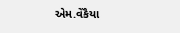એમ.વેંકૈયા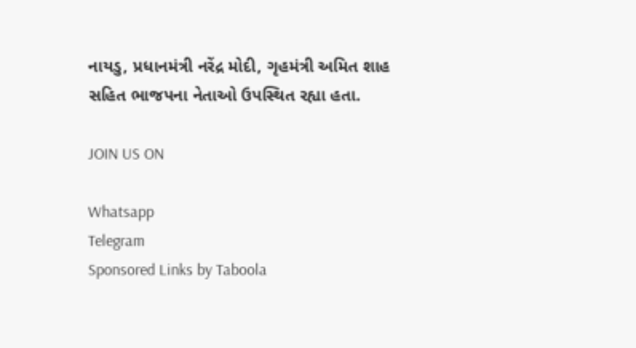નાયડુ, પ્રધાનમંત્રી નરેંદ્ર મોદી, ગૃહમંત્રી અમિત શાહ સહિત ભાજપના નેતાઓ ઉપસ્થિત રહ્યા હતા.

JOIN US ON

Whatsapp
Telegram
Sponsored Links by Taboola